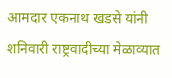आमदार एकनाथ खडसे यांनी शनिवारी राष्ट्रवादीच्या मेळाव्यात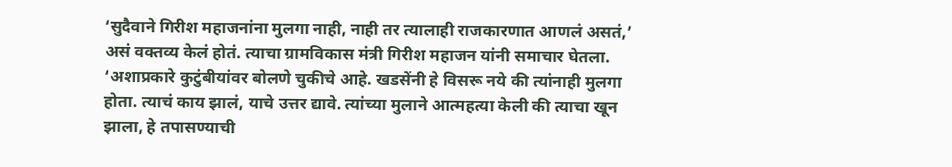‘सुदैवाने गिरीश महाजनांना मुलगा नाही, नाही तर त्यालाही राजकारणात आणलं असतं,’ असं वक्तव्य केलं होतं. त्याचा ग्रामविकास मंत्री गिरीश महाजन यांनी समाचार घेतला. ‘अशाप्रकारे कुटुंबीयांवर बोलणे चुकीचे आहे. खडसेंनी हे विसरू नये की त्यांनाही मुलगा होता. त्याचं काय झालं, याचे उत्तर द्यावे. त्यांच्या मुलाने आत्महत्या केली की त्याचा खून झाला, हे तपासण्याची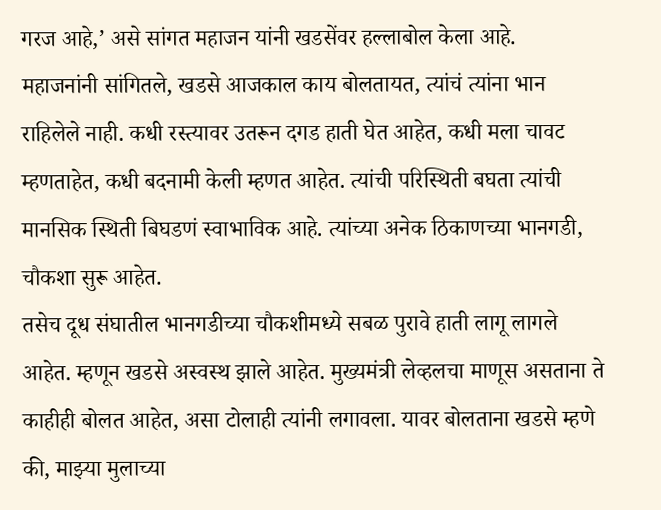गरज आहे,’ असे सांगत महाजन यांनी खडसेंवर हल्लाबोल केला आहे.
महाजनांनी सांगितले, खडसे आजकाल काय बोलतायत, त्यांचं त्यांना भान राहिलेले नाही. कधी रस्त्यावर उतरून दगड हाती घेत आहेत, कधी मला चावट म्हणताहेत, कधी बदनामी केली म्हणत आहेत. त्यांची परिस्थिती बघता त्यांची मानसिक स्थिती बिघडणं स्वाभाविक आहे. त्यांच्या अनेक ठिकाणच्या भानगडी, चौकशा सुरू आहेत.
तसेच दूध संघातील भानगडीच्या चौकशीमध्ये सबळ पुरावे हाती लागू लागले आहेत. म्हणून खडसे अस्वस्थ झाले आहेत. मुख्यमंत्री लेव्हलचा माणूस असताना ते काहीही बोलत आहेत, असा टोलाही त्यांनी लगावला. यावर बोलताना खडसे म्हणे की, माझ्या मुलाच्या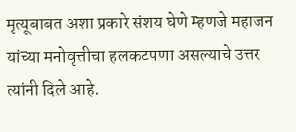मृत्यूबाबत अशा प्रकारे संशय घेणे म्हणजे महाजन यांच्या मनोवृत्तीचा हलकटपणा असल्याचे उत्तर त्यांनी दिले आहे.